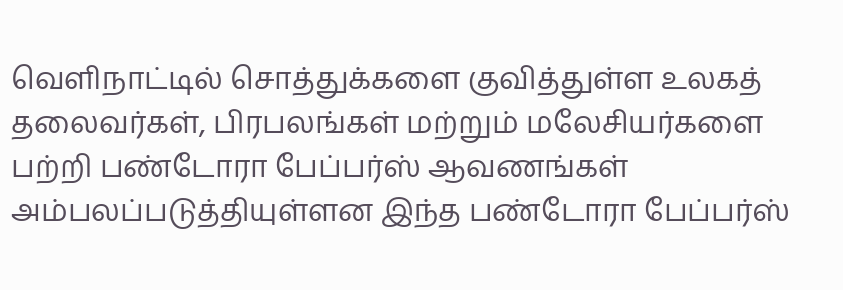வெளிநாட்டில் சொத்துக்களை குவித்துள்ள உலகத் தலைவர்கள், பிரபலங்கள் மற்றும் மலேசியர்களை பற்றி பண்டோரா பேப்பர்ஸ் ஆவணங்கள் அம்பலப்படுத்தியுள்ளன இந்த பண்டோரா பேப்பர்ஸ்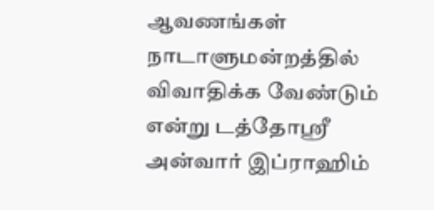ஆவணங்கள் நாடாளுமன்றத்தில் விவாதிக்க வேண்டும் என்று டத்தோஸ்ரீ அன்வார் இப்ராஹிம்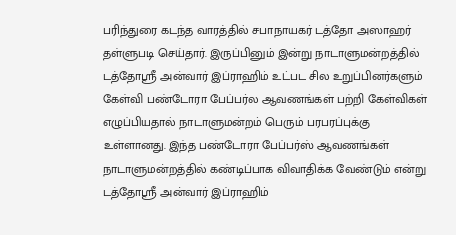பரிந்துரை கடந்த வாரத்தில் சபாநாயகர் டத்தோ அஸாஹர் தள்ளுபடி செய்தார். இருப்பினும் இன்று நாடாளுமன்றத்தில் டத்தோஸ்ரீ அன்வார் இப்ராஹிம் உட்பட சில உறுப்பினர்களும் கேள்வி பண்டோரா பேப்பர்ல ஆவணங்கள் பற்றி கேள்விகள் எழுப்பியதால் நாடாளுமன்றம் பெரும் பரபரப்புக்கு உள்ளானது. இந்த பண்டோரா பேப்பர்ஸ் ஆவணங்கள் நாடாளுமன்றத்தில் கண்டிப்பாக விவாதிக்க வேண்டும் என்று டத்தோஸ்ரீ அன்வார் இப்ராஹிம்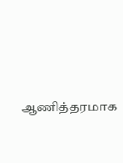ஆணித்தரமாக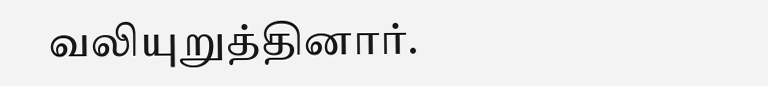வலியுறுத்தினார்.